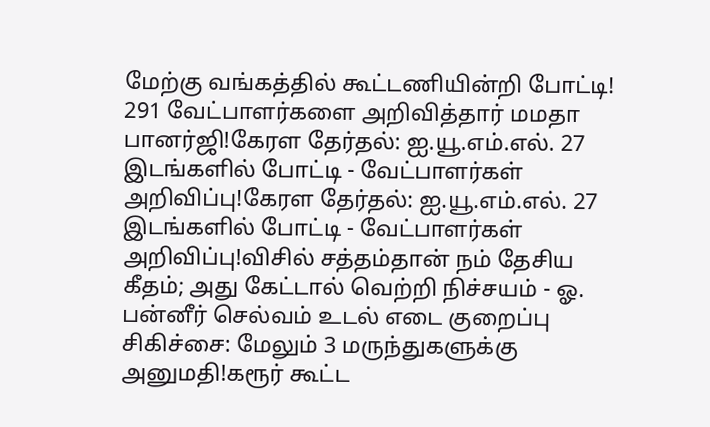மேற்கு வங்கத்தில் கூட்டணியின்றி போட்டி! 291 வேட்பாளர்களை அறிவித்தார் மமதா பானர்ஜி!கேரள தேர்தல்: ஐ.யூ.எம்.எல். 27 இடங்களில் போட்டி - வேட்பாளர்கள் அறிவிப்பு!கேரள தேர்தல்: ஐ.யூ.எம்.எல். 27 இடங்களில் போட்டி - வேட்பாளர்கள் அறிவிப்பு!விசில் சத்தம்தான் நம் தேசிய கீதம்; அது கேட்டால் வெற்றி நிச்சயம் - ஓ. பன்னீர் செல்வம் உடல் எடை குறைப்பு சிகிச்சை: மேலும் 3 மருந்துகளுக்கு அனுமதி!கரூர் கூட்ட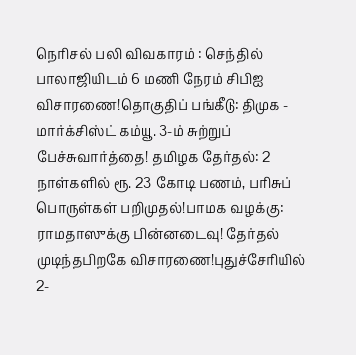நெரிசல் பலி விவகாரம் : செந்தில் பாலாஜியிடம் 6 மணி நேரம் சிபிஐ விசாரணை!தொகுதிப் பங்கீடு: திமுக - மார்க்சிஸ்ட் கம்யூ. 3-ம் சுற்றுப் பேச்சுவார்த்தை! தமிழக தேர்தல்: 2 நாள்களில் ரூ. 23 கோடி பணம், பரிசுப் பொருள்கள் பறிமுதல்!பாமக வழக்கு: ராமதாஸுக்கு பின்னடைவு! தேர்தல் முடிந்தபிறகே விசாரணை!புதுச்சேரியில் 2-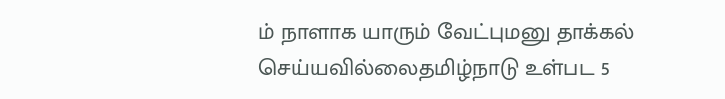ம் நாளாக யாரும் வேட்புமனு தாக்கல் செய்யவில்லைதமிழ்நாடு உள்பட 5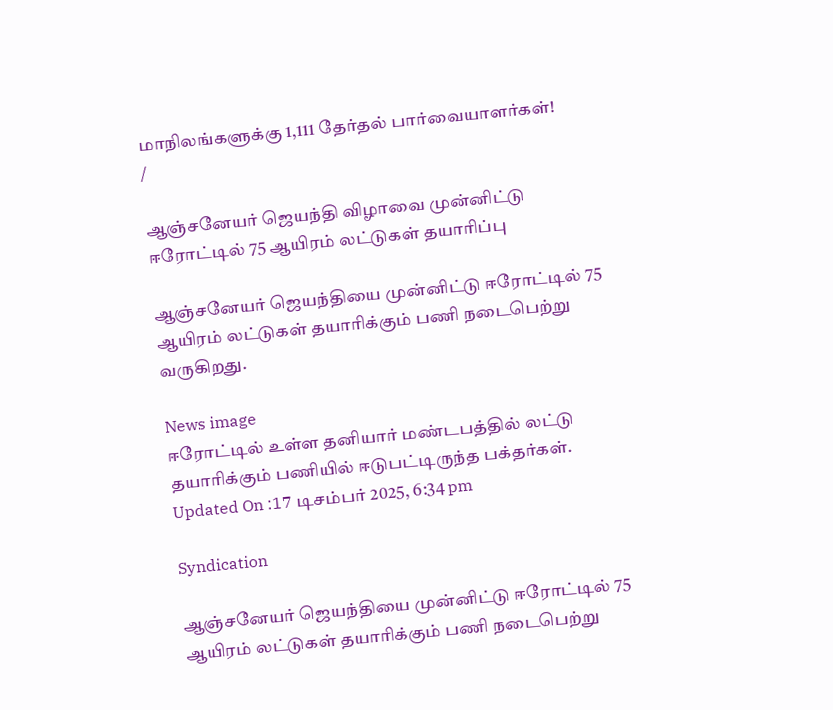மாநிலங்களுக்கு 1,111 தேர்தல் பார்வையாளர்கள்!
/

ஆஞ்சனேயர் ஜெயந்தி விழாவை முன்னிட்டு ஈரோட்டில் 75 ஆயிரம் லட்டுகள் தயாரிப்பு

ஆஞ்சனேயர் ஜெயந்தியை முன்னிட்டு ஈரோட்டில் 75 ஆயிரம் லட்டுகள் தயாரிக்கும் பணி நடைபெற்று வருகிறது.

News image
ஈரோட்டில் உள்ள தனியார் மண்டபத்தில் லட்டு தயாரிக்கும் பணியில் ஈடுபட்டிருந்த பக்தர்கள்.
Updated On :17 டிசம்பர் 2025, 6:34 pm

Syndication

ஆஞ்சனேயர் ஜெயந்தியை முன்னிட்டு ஈரோட்டில் 75 ஆயிரம் லட்டுகள் தயாரிக்கும் பணி நடைபெற்று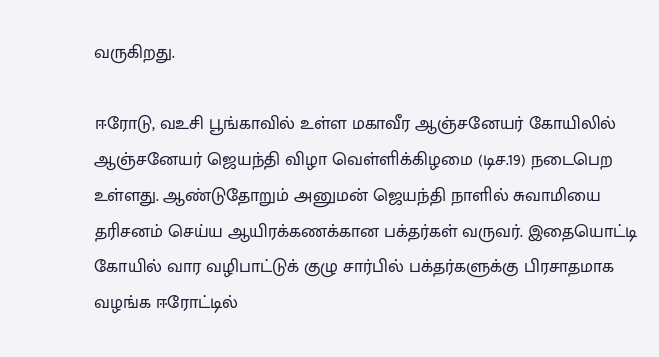வருகிறது.

ஈரோடு, வஉசி பூங்காவில் உள்ள மகாவீர ஆஞ்சனேயர் கோயிலில் ஆஞ்சனேயர் ஜெயந்தி விழா வெள்ளிக்கிழமை (டிச.19) நடைபெற உள்ளது. ஆண்டுதோறும் அனுமன் ஜெயந்தி நாளில் சுவாமியை தரிசனம் செய்ய ஆயிரக்கணக்கான பக்தர்கள் வருவர். இதையொட்டி கோயில் வார வழிபாட்டுக் குழு சார்பில் பக்தர்களுக்கு பிரசாதமாக வழங்க ஈரோட்டில்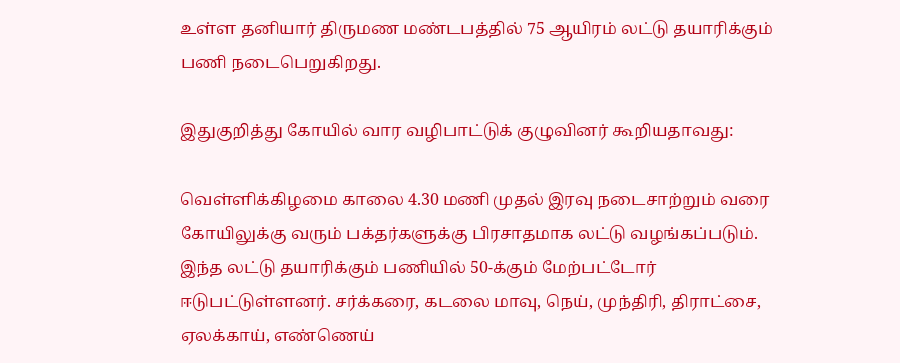உள்ள தனியார் திருமண மண்டபத்தில் 75 ஆயிரம் லட்டு தயாரிக்கும் பணி நடைபெறுகிறது.

இதுகுறித்து கோயில் வார வழிபாட்டுக் குழுவினர் கூறியதாவது:

வெள்ளிக்கிழமை காலை 4.30 மணி முதல் இரவு நடைசாற்றும் வரை கோயிலுக்கு வரும் பக்தர்களுக்கு பிரசாதமாக லட்டு வழங்கப்படும். இந்த லட்டு தயாரிக்கும் பணியில் 50-க்கும் மேற்பட்டோர் ஈடுபட்டுள்ளனர். சர்க்கரை, கடலை மாவு, நெய், முந்திரி, திராட்சை, ஏலக்காய், எண்ணெய்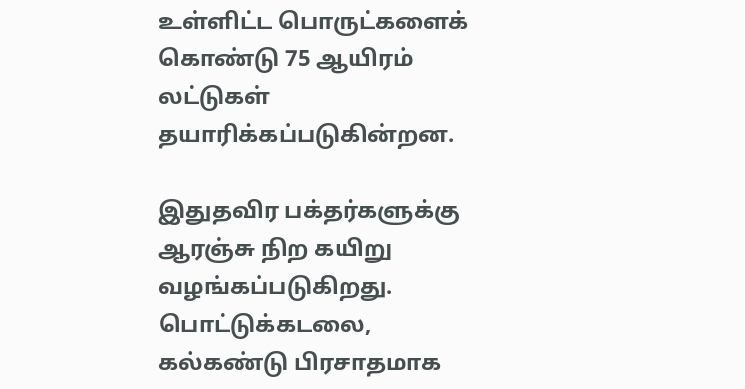உள்ளிட்ட பொருட்களைக் கொண்டு 75 ஆயிரம் லட்டுகள் தயாரிக்கப்படுகின்றன.

இதுதவிர பக்தர்களுக்கு ஆரஞ்சு நிற கயிறு வழங்கப்படுகிறது. பொட்டுக்கடலை, கல்கண்டு பிரசாதமாக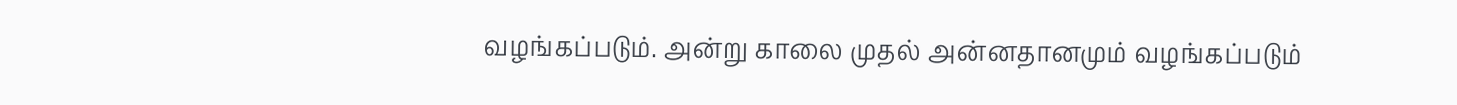வழங்கப்படும். அன்று காலை முதல் அன்னதானமும் வழங்கப்படும்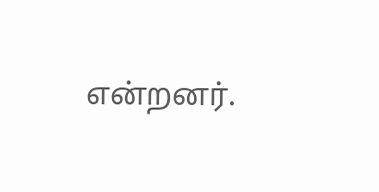என்றனர்.